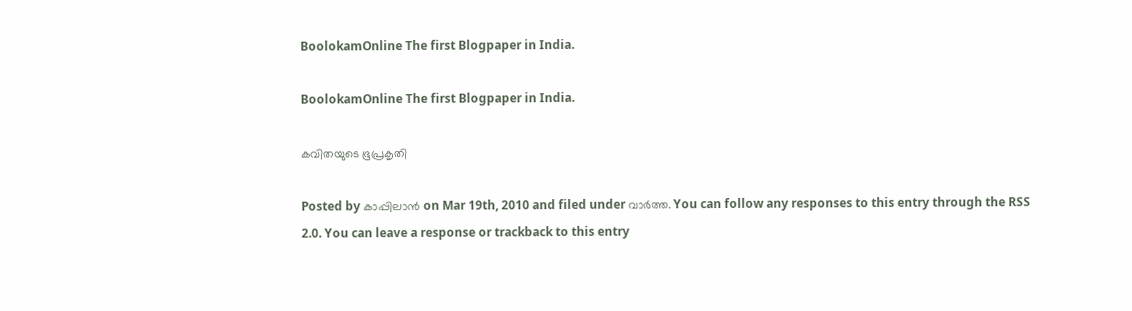BoolokamOnline The first Blogpaper in India.

BoolokamOnline The first Blogpaper in India.

കവിതയുടെ ഭൂപ്രകൃതി

Posted by കാപ്പിലാന്‍ on Mar 19th, 2010 and filed under വാര്‍ത്ത. You can follow any responses to this entry through the RSS 2.0. You can leave a response or trackback to this entry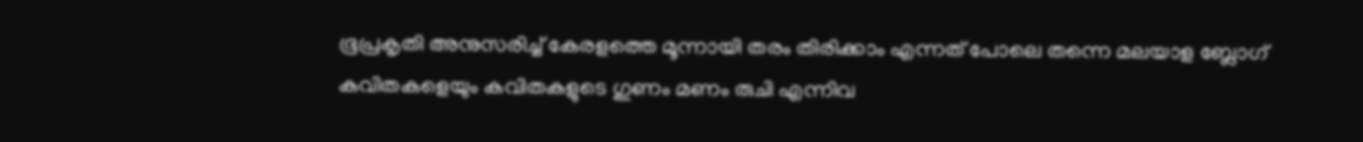ഭൂപ്രകൃതി അനുസരിച്ച് കേരളത്തെ മൂന്നായി തരം തിരിക്കാം എന്നത് പോലെ തന്നെ മലയാള ബ്ലോഗ്‌ കവിതകളെയും കവിതകളുടെ ഗുണം മണം രുചി എന്നിവ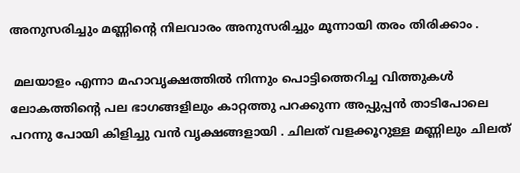അനുസരിച്ചും മണ്ണിന്റെ നിലവാരം അനുസരിച്ചും മൂന്നായി തരം തിരിക്കാം .

 മലയാളം എന്നാ മഹാവൃക്ഷത്തില്‍ നിന്നും പൊട്ടിത്തെറിച്ച വിത്തുകള്‍ ലോകത്തിന്റെ പല ഭാഗങ്ങളിലും കാറ്റത്തു പറക്കുന്ന അപ്പുപ്പന്‍ താടിപോലെ പറന്നു പോയി കിളിച്ചു വന്‍ വൃക്ഷങ്ങളായി . ചിലത് വളക്കൂറുള്ള മണ്ണിലും ചിലത്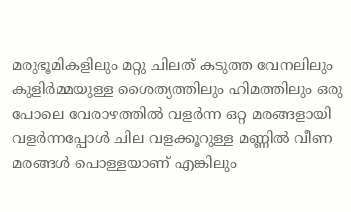മരുഭൂമികളിലും മറ്റു ചിലത് കടുത്ത വേനലിലും കുളിര്‍മ്മയുള്ള ശൈത്യത്തിലും ഹിമത്തിലും ഒരു പോലെ വേരാഴത്തില്‍ വളര്‍ന്ന ഒറ്റ മരങ്ങളായി വളര്‍ന്നപ്പോള്‍ ചില വളക്കൂറുള്ള മണ്ണില്‍ വീണ മരങ്ങള്‍ പൊള്ളയാണ് എങ്കിലും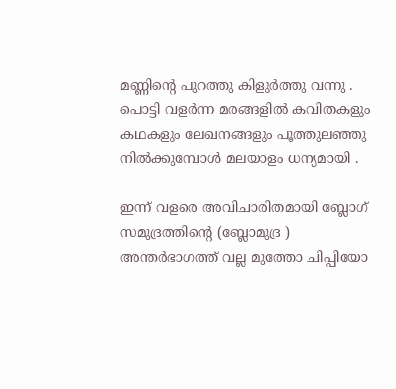മണ്ണിന്റെ പുറത്തു കിളുര്‍ത്തു വന്നു . പൊട്ടി വളര്‍ന്ന മരങ്ങളില്‍ കവിതകളും കഥകളും ലേഖനങ്ങളും പൂത്തുലഞ്ഞു നില്‍ക്കുമ്പോള്‍ മലയാളം ധന്യമായി .

ഇന്ന് വളരെ അവിചാരിതമായി ബ്ലോഗ്‌ സമുദ്രത്തിന്റെ (ബ്ലോമുദ്ര ) അന്തര്‍ഭാഗത്ത് വല്ല മുത്തോ ചിപ്പിയോ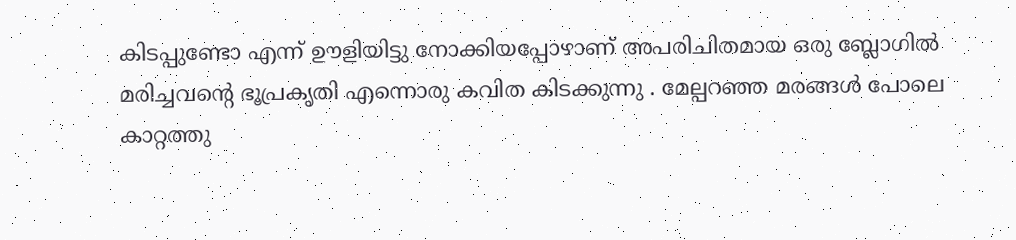കിടപ്പുണ്ടോ എന്ന് ഊളിയിട്ടു നോക്കിയപ്പോഴാണ് അപരിചിതമായ ഒരു ബ്ലോഗില്‍ മരിച്ചവന്റെ ഭൂപ്രകൃതി എന്നൊരു കവിത കിടക്കുന്നു . മേല്പറഞ്ഞ മരങ്ങള്‍ പോലെ കാറ്റത്തു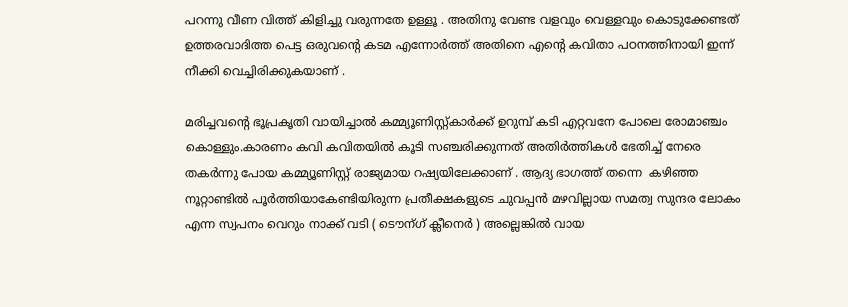പറന്നു വീണ വിത്ത് കിളിച്ചു വരുന്നതേ ഉള്ളൂ . അതിനു വേണ്ട വളവും വെള്ളവും കൊടുക്കേണ്ടത് ഉത്തരവാദിത്ത പെട്ട ഒരുവന്റെ കടമ എന്നോര്‍ത്ത് അതിനെ എന്റെ കവിതാ പഠനത്തിനായി ഇന്ന് നീക്കി വെച്ചിരിക്കുകയാണ് .

മരിച്ചവന്റെ ഭൂപ്രകൃതി വായിച്ചാല്‍ കമ്മ്യൂണിസ്റ്റ്കാര്‍ക്ക് ഉറുമ്പ് കടി എറ്റവനേ പോലെ രോമാഞ്ചം കൊള്ളും.കാരണം കവി കവിതയില്‍ കൂടി സഞ്ചരിക്കുന്നത് അതിര്‍ത്തികള്‍ ഭേതിച്ച് നേരെ തകര്‍ന്നു പോയ കമ്മ്യൂണിസ്റ്റ് രാജ്യമായ റഷ്യയിലേക്കാണ് . ആദ്യ ഭാഗത്ത് തന്നെ  കഴിഞ്ഞ നൂറ്റാണ്ടില്‍ പൂര്‍ത്തിയാകേണ്ടിയിരുന്ന പ്രതീക്ഷകളുടെ ചുവപ്പന്‍ മഴവില്ലായ സമത്വ സുന്ദര ലോകം എന്ന സ്വപനം വെറും നാക്ക് വടി ( ടൌന്ഗ് ക്ലീനെര്‍ ) അല്ലെങ്കില്‍ വായ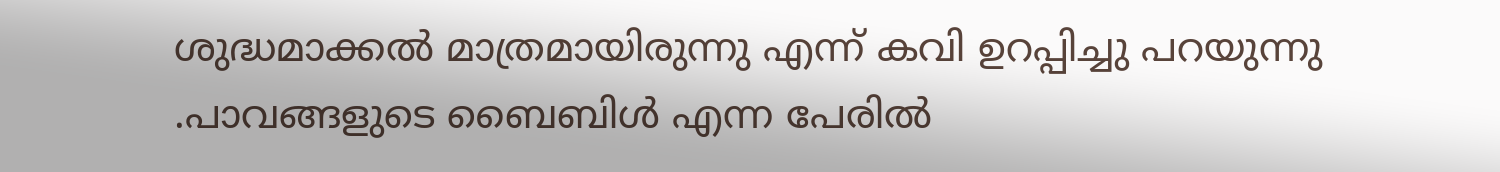ശുദ്ധമാക്കല്‍ മാത്രമായിരുന്നു എന്ന് കവി ഉറപ്പിച്ചു പറയുന്നു .പാവങ്ങളുടെ ബൈബിള്‍ എന്ന പേരില്‍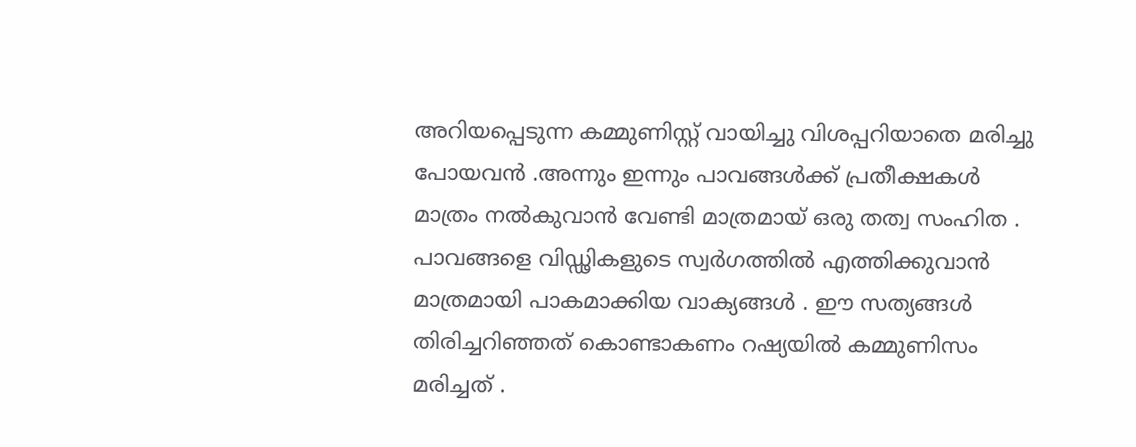അറിയപ്പെടുന്ന കമ്മുണിസ്റ്റ് വായിച്ചു വിശപ്പറിയാതെ മരിച്ചു പോയവന്‍ .അന്നും ഇന്നും പാവങ്ങള്‍ക്ക് പ്രതീക്ഷകള്‍ മാത്രം നല്‍കുവാന്‍ വേണ്ടി മാത്രമായ് ഒരു തത്വ സംഹിത . പാവങ്ങളെ വിഡ്ഢികളുടെ സ്വര്‍ഗത്തില്‍ എത്തിക്കുവാന്‍ മാത്രമായി പാകമാക്കിയ വാക്യങ്ങള്‍ . ഈ സത്യങ്ങള്‍ തിരിച്ചറിഞ്ഞത് കൊണ്ടാകണം റഷ്യയില്‍ കമ്മുണിസം മരിച്ചത് .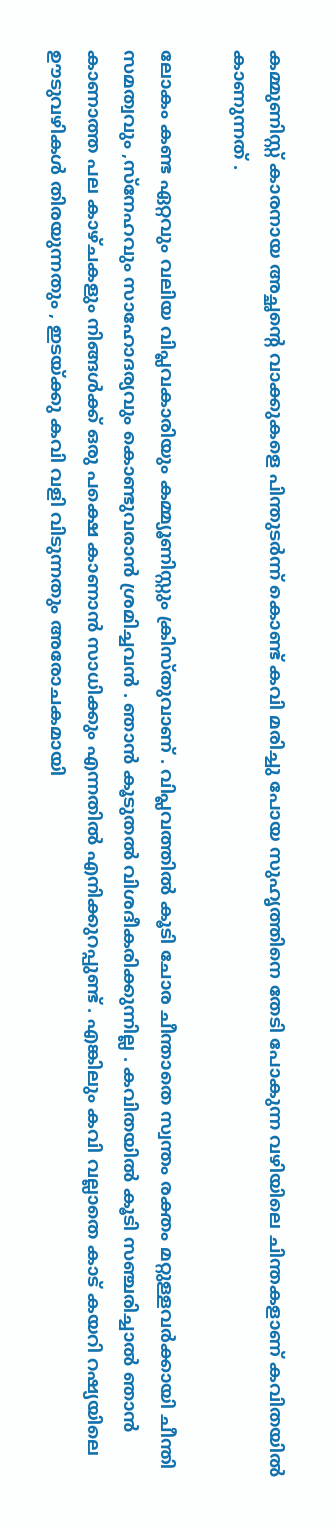കമ്മുണിസ്റ്റ് കാരനായ അച്ഛന്റെ വാക്കുകളെ പിന്തുടര്‍ന്ന് കൊണ്ട് കവി മരിച്ചു പോയ സുഹൃത്തിനെ തേടി പോകുന്ന വഴിയിലെ ചിന്തകളാണ് കവിതയില്‍ കാണുന്നത് .

ലോകം കണ്ട ഏറ്റവും വലിയ വിപ്ലവകാരിയും കമ്മ്യൂണിസ്റ്റും ക്രിസ്തുവാണ്‌ . വിപ്ലവത്തില്‍ കൂടി ചോര ചീന്താതെ സ്വന്തം രക്തം മറ്റുള്ളവര്‍ക്കായി ചീന്തി സമത്വവും ,സ്നേഹവും സാഹോദര്യവും കൊണ്ടുവരാന്‍ ശ്രമിച്ചവന്‍ . ഞാന്‍ കൂടുതല്‍ വിശദീകരിക്കുന്നില്ല . കവിതയില്‍ കൂടി സഞ്ചരിച്ചാല്‍ ഞാന്‍ കാണാത്ത പല കാഴ്ചകളും നിങ്ങള്‍ക്ക് ഒരു പക്ഷെ കാണാന്‍ സാധിക്കും എന്നതില്‍ എനിക്കുറപ്പുണ്ട് . എങ്കിലും കവി വല്ലാതെ കാട് കയറി റഷ്യയിലെ ഊടുവഴികള്‍ തിരയുന്നതും , ഇടയ്ക്കു കവി വളി വിടുന്നതും അരോചകമായി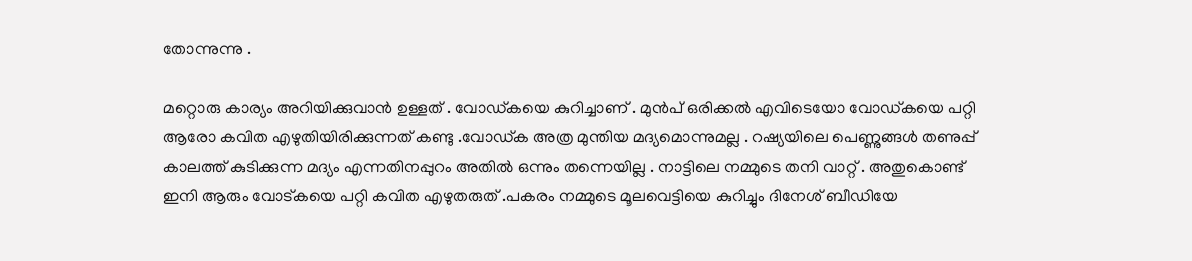തോന്നുന്നു .

മറ്റൊരു കാര്യം അറിയിക്കുവാന്‍ ഉള്ളത് . വോഡ്കയെ കുറിച്ചാണ് . മുന്‍പ് ഒരിക്കല്‍ എവിടെയോ വോഡ്‌കയെ പറ്റി ആരോ കവിത എഴുതിയിരിക്കുന്നത് കണ്ടു .വോഡ്ക അത്ര മുന്തിയ മദ്യമൊന്നുമല്ല . റഷ്യയിലെ പെണ്ണുങ്ങള്‍ തണുപ്പ് കാലത്ത് കുടിക്കുന്ന മദ്യം എന്നതിനപ്പുറം അതില്‍ ഒന്നും തന്നെയില്ല . നാട്ടിലെ നമ്മുടെ തനി വാറ്റ് . അതുകൊണ്ട് ഇനി ആരും വോട്കയെ പറ്റി കവിത എഴുതരുത് .പകരം നമ്മുടെ മൂലവെട്ടിയെ കുറിച്ചും ദിനേശ് ബീഡിയേ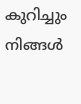കുറിച്ചും നിങ്ങള്‍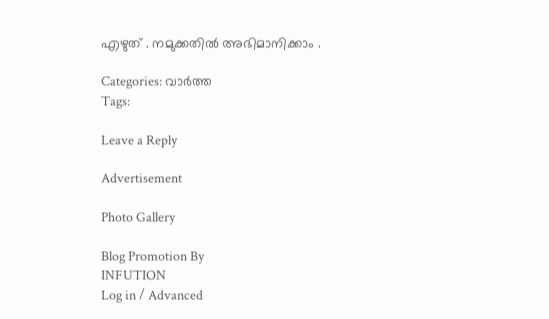എഴുത് . നമുക്കതില്‍ അഭിമാനിക്കാം .

Categories: വാര്‍ത്ത
Tags:

Leave a Reply

Advertisement

Photo Gallery

Blog Promotion By
INFUTION
Log in / Advanced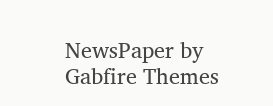NewsPaper by Gabfire Themes